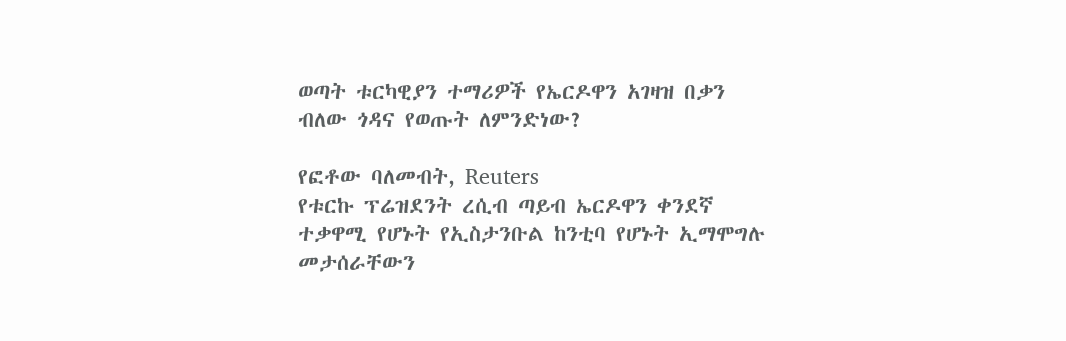ወጣት ቱርካዊያን ተማሪዎች የኤርዶዋን አገዛዝ በቃን ብለው ጎዳና የወጡት ለምንድነው?

የፎቶው ባለመብት, Reuters
የቱርኩ ፕሬዝደንት ረሲብ ጣይብ ኤርዶዋን ቀንደኛ ተቃዋሚ የሆኑት የኢስታንቡል ከንቲባ የሆኑት ኢማሞግሉ መታሰራቸውን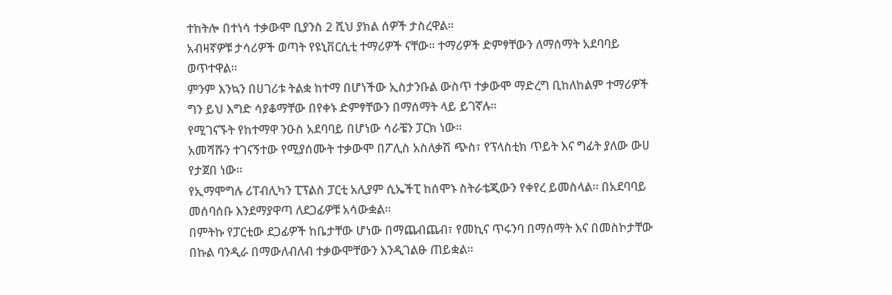ተከትሎ በተነሳ ተቃውሞ ቢያንስ 2 ሺህ ያክል ሰዎች ታስረዋል።
አብዛኛዎቹ ታሳሪዎች ወጣት የዩኒቨርሲቲ ተማሪዎች ናቸው። ተማሪዎች ድምፃቸውን ለማሰማት አደባባይ ወጥተዋል።
ምንም እንኳን በሀገሪቱ ትልቋ ከተማ በሆነችው ኢስታንቡል ውስጥ ተቃውሞ ማድረግ ቢከለከልም ተማሪዎች ግን ይህ እግድ ሳያቆማቸው በየቀኑ ድምፃቸውን በማሰማት ላይ ይገኛሉ።
የሚገናኙት የከተማዋ ንዑስ አደባባይ በሆነው ሳራቼን ፓርክ ነው።
አመሻሹን ተገናኝተው የሚያሰሙት ተቃውሞ በፖሊስ አስለቃሽ ጭስ፣ የፕላስቲክ ጥይት እና ግፊት ያለው ውሀ የታጀበ ነው።
የኢማሞግሉ ሪፐብሊካን ፒፕልስ ፓርቲ አሊያም ሲኤችፒ ከሰሞኑ ስትራቴጂውን የቀየረ ይመስላል። በአደባባይ መሰባሰቡ እንደማያዋጣ ለደጋፊዎቹ አሳውቋል።
በምትኩ የፓርቲው ደጋፊዎች ከቤታቸው ሆነው በማጨብጨብ፣ የመኪና ጥሩንባ በማሰማት እና በመስኮታቸው በኩል ባንዲራ በማውለብለብ ተቃውሞቸውን እንዲገልፁ ጠይቋል።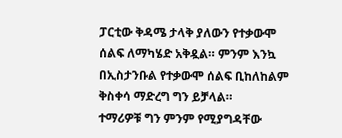ፓርቲው ቅዳሜ ታላቅ ያለውን የተቃውሞ ሰልፍ ለማካሄድ አቅዷል። ምንም እንኳ በኢስታንቡል የተቃውሞ ሰልፍ ቢከለከልም ቅስቀሳ ማድረግ ግን ይቻላል።
ተማሪዎቹ ግን ምንም የሚያግዳቸው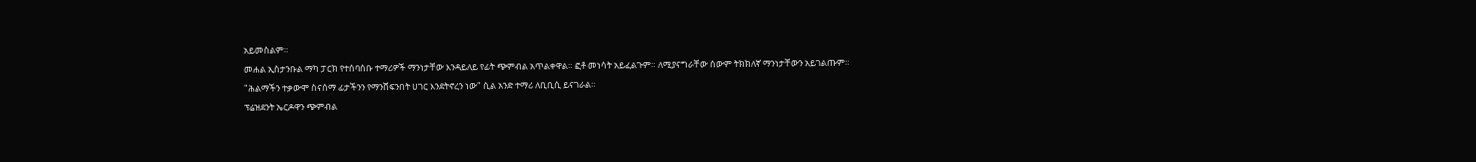አይመስልም።
መሐል ኢስታንቡል ማካ ፓርክ የተሰባሰቡ ተማሪዎች ማንነታቸው እንዳይለይ የፊት ጭምብል አጥልቀዋል። ፎቶ መነሳት አይፈልጉም። ለሚያናግራቸው ሰውም ትክክለኛ ማንነታቸውን አይገልጡም።
"ሕልማችን ተቃውሞ ስናሰማ ፊታችንን የማንሸፍንበት ሀገር እንደትኖረን ነው" ሲል አንድ ተማሪ ለቢቢሲ ይናገራል።
ፕሬዝደንት ኤርዶዋን ጭምብል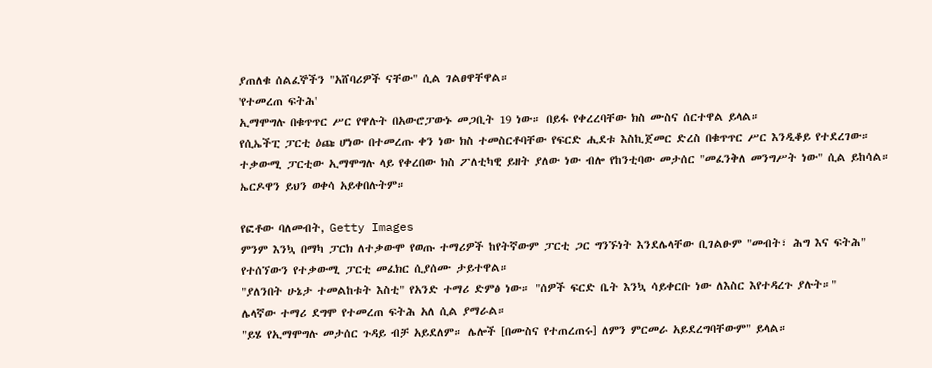ያጠለቁ ሰልፈኞችን "አሸባሪዎች ናቸው" ሲል ገልፀዋቸዋል።
'የተመረጠ ፍትሕ'
ኢማሞግሉ በቁጥጥር ሥር የዋሉት በአውሮፓውኑ መጋቢት 19 ነው። በይፋ የቀረረባቸው ክስ ሙስና ሰርተዋል ይላል።
የሲኤችፒ ፓርቲ ዕጩ ሆነው በተመረጡ ቀን ነው ክስ ተመስርቶባቸው የፍርድ ሒደቱ እስኪጀመር ድረስ በቁጥጥር ሥር እንዲቆይ የተደረገው።
ተቃውሚ ፓርቲው ኢማሞግሉ ላይ የቀረበው ክስ ፖለቲካዊ ይዘት ያለው ነው ብሎ የከንቲባው መታሰር "መፈንቅለ መንግሥት ነው" ሲል ይከሳል። ኤርዶዋን ይህን ወቀሳ አይቀበሉትም።

የፎቶው ባለመብት, Getty Images
ምንም እንኳ በማካ ፓርክ ለተቃውሞ የወጡ ተማሪዎች ከየትኛውም ፓርቲ ጋር ግንኙነት እንደሌላቸው ቢገልፁም "መብት፣ ሕግ እና ፍትሕ" የተሰኘውን የተቃውሚ ፓርቲ መፈክር ሲያሰሙ ታይተዋል።
"ያለንበት ሁኔታ ተመልከቱት እስቲ" የአንድ ተማሪ ድምፅ ነው። "ሰዎች ፍርድ ቤት እንኳ ሳይቀርቡ ነው ለእስር እየተዳረጉ ያሉት።"
ሌላኛው ተማሪ ደግሞ የተመረጠ ፍትሕ አለ ሲል ያማራል።
"ይሄ የኢማሞግሉ መታሰር ጉዳይ ብቻ አይደለም። ሌሎች [በሙስና የተጠረጠሩ] ለምን ምርመራ አይደረግባቸውም" ይላል።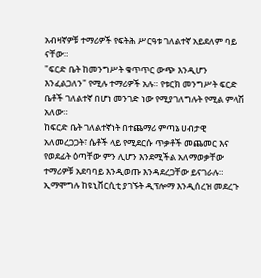አብዛኛዎቹ ተማሪዎች የፍትሕ ሥርዓቱ ገለልተኛ አይደለም ባይ ናቸው።
"ፍርድ ቤት ከመንግሥት ቁጥጥር ውጭ እንዲሆን እንፈልጋለን" የሚሉ ተማሪዎች አሉ። የቱርክ መንግሥት ፍርድ ቤቶች ገለልተኛ በሆነ መንገድ ነው የሚያገለግሉት የሚል ምላሽ አለው።
ከፍርድ ቤት ገለልተኛነት በተጨማሪ ምጣኔ ሀብታዊ አለመረጋጋት፣ ሴቶች ላይ የሚደርሱ ጥቃቶች መጨመር እና የወደፊት ዕጣቸው ምን ሊሆን እንደሚችል አለማወቃቸው ተማሪዎቹ አደባባይ እንዲወጡ እንዳደረጋቸው ይናገራሉ።
ኢማሞግሉ ከዩኒቨርሲቲ ያገኙት ዲፕሎማ እንዲሰረዝ መደረጉ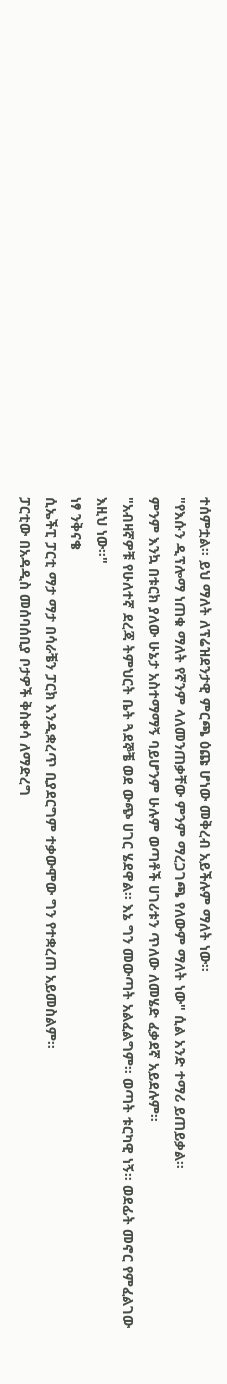ተሰምቷል። ይህ ማለት ለፕሬዝደንታዊ ምርጫ ዕጩ ሆነው መቅረብ አይችሉም ማለት ነው።
"የእሱን ዲፕሎማ ነጠቁ ማለት የኛንም ላለመንጠቃቸው ምንም ማረጋገጫ የለውም ማለት ነው" ሲል አንድ ተማሪ ይጠይቃል።
ምንም እንኳ በቱርክ ያለው ሁኔታ አስተማማኝ ባይሆንም ሁሉም ወጣቶች ሀገሪቱን ጥለው ለመሄድ ፈቃደኛ አይደሉም።
"አብዛኛዎቹ የሁለተኛ ደረጃ ትምህርት ቤት ጓደኞቼ ወደ ውጭ ሀገር ሄደዋል። እኔ ግን መውጣት አልፈልግም። ወጣት ቱርካዊ ነኝ። ወደፊት መኖር የምፈልገው እዚህ ነው።"
ነፃ ንቅናቄ
ሲኤችፒ ፓርቲ ማታ ማታ በሳራቼን ፓርክ እንዲቋረጥ ቢያደርግም ተቃውሞው ግን የተቋረጠ አይመስልም።
ፓርቲው በአዳዲስ መሰባሰቢያ ቦታዎች ቅስቀሳ ለማድረግ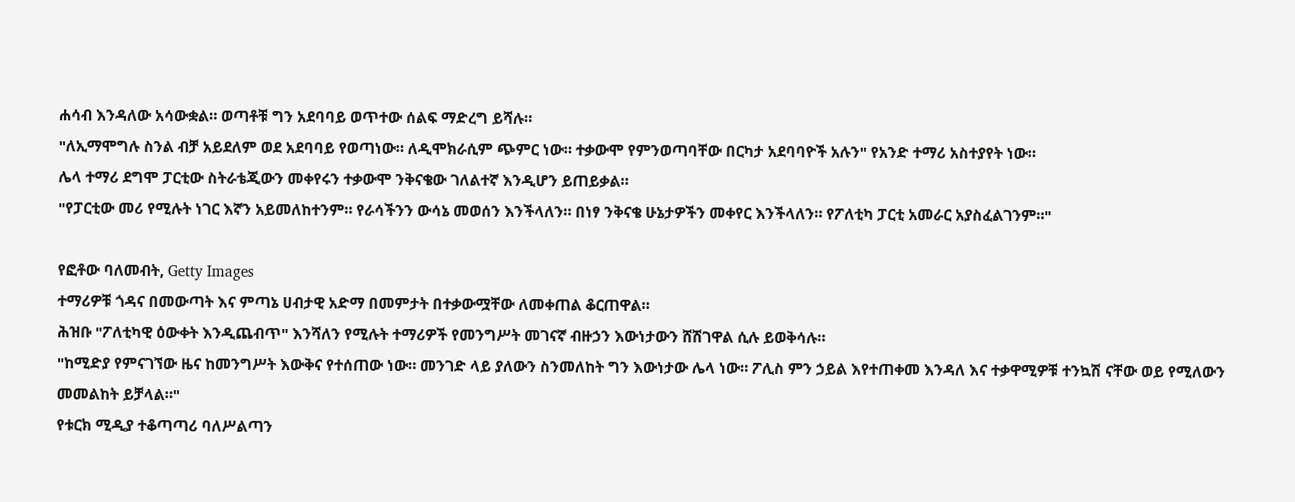ሐሳብ እንዳለው አሳውቋል። ወጣቶቹ ግን አደባባይ ወጥተው ሰልፍ ማድረግ ይሻሉ።
"ለኢማሞግሉ ስንል ብቻ አይደለም ወደ አደባባይ የወጣነው። ለዲሞክራሲም ጭምር ነው። ተቃውሞ የምንወጣባቸው በርካታ አደባባዮች አሉን" የአንድ ተማሪ አስተያየት ነው።
ሌላ ተማሪ ደግሞ ፓርቲው ስትራቴጂውን መቀየሩን ተቃውሞ ንቅናቄው ገለልተኛ እንዲሆን ይጠይቃል።
"የፓርቲው መሪ የሚሉት ነገር እኛን አይመለከተንም። የራሳችንን ውሳኔ መወሰን እንችላለን። በነፃ ንቅናቄ ሁኔታዎችን መቀየር እንችላለን። የፖለቲካ ፓርቲ አመራር አያስፈልገንም።"

የፎቶው ባለመብት, Getty Images
ተማሪዎቹ ጎዳና በመውጣት እና ምጣኔ ሀብታዊ አድማ በመምታት በተቃውሟቸው ለመቀጠል ቆርጠዋል።
ሕዝቡ "ፖለቲካዊ ዕውቀት እንዲጨብጥ" እንሻለን የሚሉት ተማሪዎች የመንግሥት መገናኛ ብዙኃን እውነታውን ሸሽገዋል ሲሉ ይወቅሳሉ።
"ከሚድያ የምናገኘው ዜና ከመንግሥት እውቅና የተሰጠው ነው። መንገድ ላይ ያለውን ስንመለከት ግን እውነታው ሌላ ነው። ፖሊስ ምን ኃይል እየተጠቀመ እንዳለ እና ተቃዋሚዎቹ ተንኳሽ ናቸው ወይ የሚለውን መመልከት ይቻላል።"
የቱርክ ሚዲያ ተቆጣጣሪ ባለሥልጣን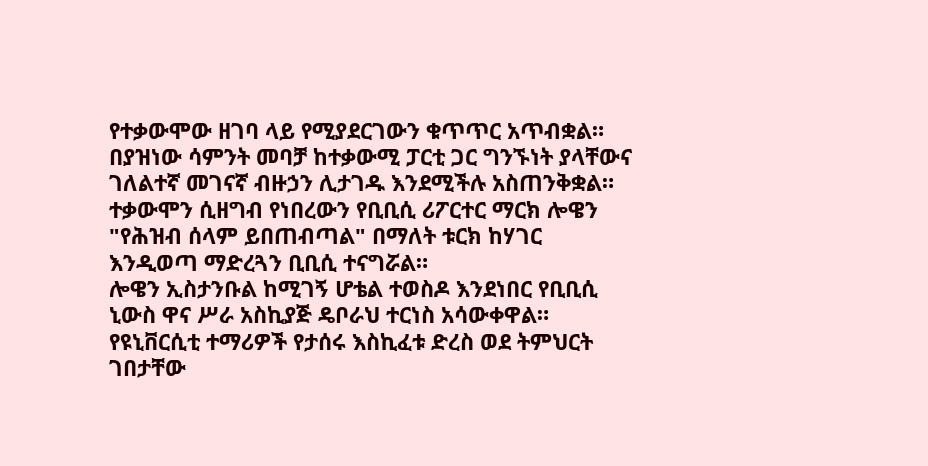የተቃውሞው ዘገባ ላይ የሚያደርገውን ቁጥጥር አጥብቋል። በያዝነው ሳምንት መባቻ ከተቃውሚ ፓርቲ ጋር ግንኙነት ያላቸውና ገለልተኛ መገናኛ ብዙኃን ሊታገዱ እንደሚችሉ አስጠንቅቋል።
ተቃውሞን ሲዘግብ የነበረውን የቢቢሲ ሪፖርተር ማርክ ሎዌን "የሕዝብ ሰላም ይበጠብጣል" በማለት ቱርክ ከሃገር እንዲወጣ ማድረጓን ቢቢሲ ተናግሯል።
ሎዌን ኢስታንቡል ከሚገኝ ሆቴል ተወስዶ እንደነበር የቢቢሲ ኒውስ ዋና ሥራ አስኪያጅ ዴቦራህ ተርነስ አሳውቀዋል።
የዩኒቨርሲቲ ተማሪዎች የታሰሩ እስኪፈቱ ድረስ ወደ ትምህርት ገበታቸው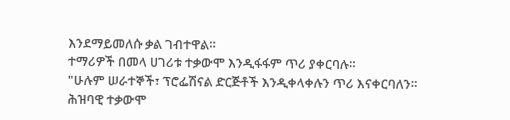እንደማይመለሱ ቃል ገብተዋል።
ተማሪዎች በመላ ሀገሪቱ ተቃውሞ እንዲፋፋም ጥሪ ያቀርባሉ።
"ሁሉም ሠራተኞች፣ ፕሮፌሽናል ድርጅቶች እንዲቀላቀሉን ጥሪ እናቀርባለን። ሕዝባዊ ተቃውሞ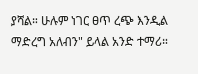ያሻል። ሁሉም ነገር ፀጥ ረጭ እንዲል ማድረግ አለብን" ይላል አንድ ተማሪ።